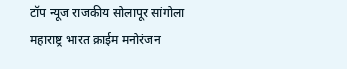टॉप न्यूज राजकीय सोलापूर सांगोला महाराष्ट्र भारत क्राईम मनोरंजन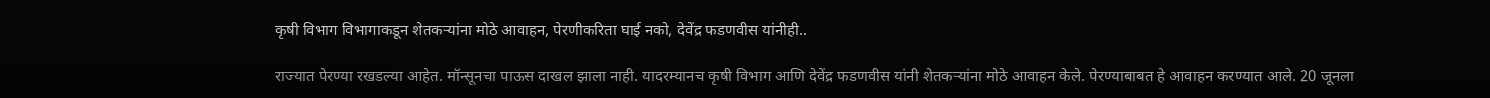कृषी विभाग विभागाकडून शेतकऱ्यांना मोठे आवाहन, पेरणीकरिता घाई नको, देवेंद्र फडणवीस यांनीही..

राज्यात पेरण्या रखडल्या आहेत. मॉन्सूनचा पाऊस दाखल झाला नाही. यादरम्यानच कृषी विभाग आणि देवेंद्र फडणवीस यांनी शेतकऱ्यांना मोठे आवाहन केले. पेरण्याबाबत हे आवाहन करण्यात आले. 20 जूनला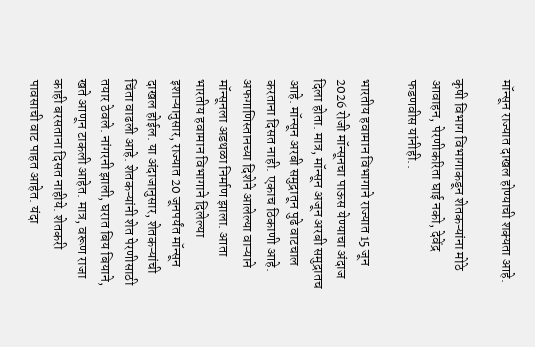मॉन्सून राज्यात दाखल होण्याची शक्यता आहे.

कृषी विभाग विभागाकडून शेतकऱ्यांना मोठे आवाहन, पेरणीकरिता घाई नको, देवेंद्र फडणवीस यांनीही..

भारतीय हवामान विभागाने राज्यात 15 जून 2026 रोजी मॉन्सूनचा पाऊस येण्याचा अंदाज दिला होता. मात्र, मॉन्सून अजून अरबी समुद्रातच आहे. मॉन्सून अरबी समुद्रातून पुढे वाटचाल करताना दिसत नाही. एकाच ठिकाणी आहे. अफगाणिस्तानच्या दिशेने आलेल्या वाऱ्याने मॉन्सूनला अडथळा निर्माण झाला. आता भारतीय हवामान विभागाने दिलेल्या इशाऱ्यानुसार, राज्यात 20 जूनपर्यंत मॉन्सून दाखल होईल. या अंदाजानुसार, शेतकऱ्यांची चिंता वाढली आहे. शेतकऱ्यांनी शेत पेरणीसाठी तयार ठेवले. नांगरनी झाली, घरात बिय बियाने, खते आणून टाकली आहेत. मात्र, वरूण राजा काही बरसताना दिसत नाहीये. शेतकरी पावसाची वाट पाहत आहेत. यंदा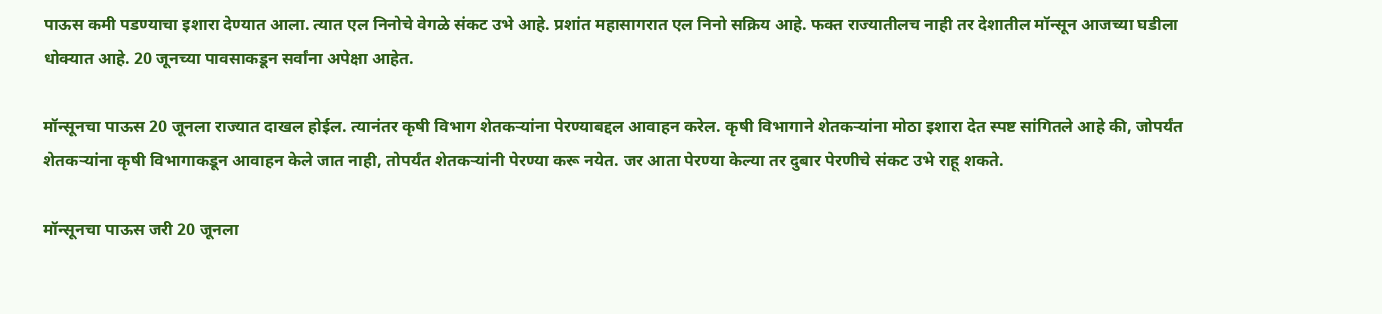पाऊस कमी पडण्याचा इशारा देण्यात आला. त्यात एल निनोचे वेगळे संकट उभे आहे. प्रशांत महासागरात एल निनो सक्रिय आहे. फक्त राज्यातीलच नाही तर देशातील मॉन्सून आजच्या घडीला धोक्यात आहे. 20 जूनच्या पावसाकडून सर्वांना अपेक्षा आहेत.

मॉन्सूनचा पाऊस 20 जूनला राज्यात दाखल होईल. त्यानंतर कृषी विभाग शेतकऱ्यांना पेरण्याबद्दल आवाहन करेल. कृषी विभागाने शेतकऱ्यांना मोठा इशारा देत स्पष्ट सांगितले आहे की, जोपर्यंत शेतकऱ्यांना कृषी विभागाकडून आवाहन केले जात नाही, तोपर्यंत शेतकऱ्यांनी पेरण्या करू नयेत. जर आता पेरण्या केल्या तर दुबार पेरणीचे संकट उभे राहू शकते.

मॉन्सूनचा पाऊस जरी 20 जूनला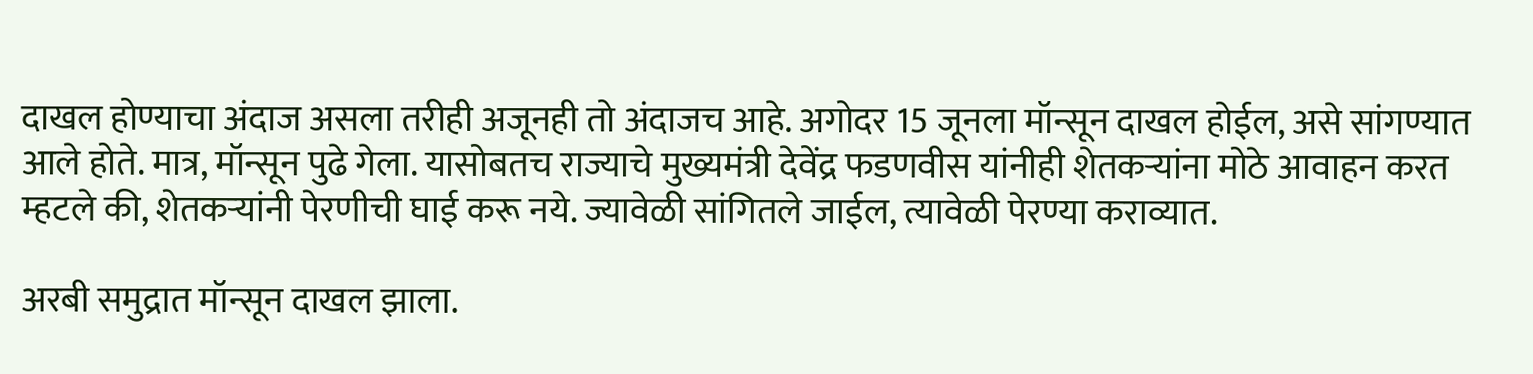दाखल होण्याचा अंदाज असला तरीही अजूनही तो अंदाजच आहे. अगोदर 15 जूनला मॉन्सून दाखल होईल, असे सांगण्यात आले होते. मात्र, मॉन्सून पुढे गेला. यासोबतच राज्याचे मुख्यमंत्री देवेंद्र फडणवीस यांनीही शेतकऱ्यांना मोठे आवाहन करत म्हटले की, शेतकऱ्यांनी पेरणीची घाई करू नये. ज्यावेळी सांगितले जाईल, त्यावेळी पेरण्या कराव्यात.

अरबी समुद्रात मॉन्सून दाखल झाला.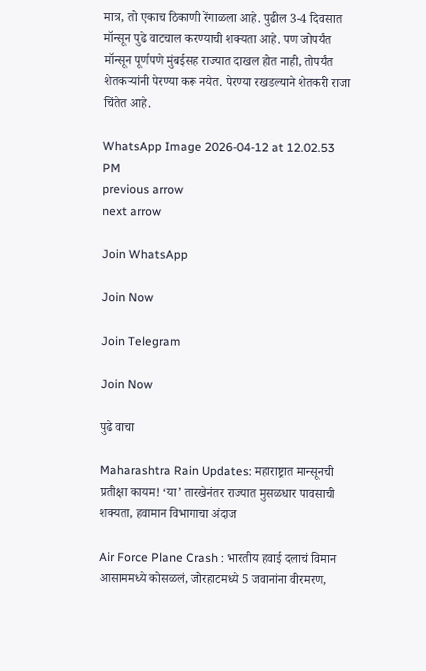मात्र, तो एकाच ठिकाणी रेंगाळला आहे. पुढील 3-4 दिवसात मॉन्सून पुढे वाटचाल करण्याची शक्यता आहे. पण जोपर्यंत मॉन्सून पूर्णपणे मुंबईसह राज्यात दाखल होत नाही, तोपर्यंत शेतकऱ्यांनी पेरण्या करू नयेत. पेरण्या रखडल्याने शेतकरी राजा चिंतेत आहे.

WhatsApp Image 2026-04-12 at 12.02.53 PM
previous arrow
next arrow

Join WhatsApp

Join Now

Join Telegram

Join Now

पुढे वाचा

Maharashtra Rain Updates: महाराष्ट्रात मान्सूनची प्रतीक्षा कायम! ‘या’ तारखेनंतर राज्यात मुसळधार पावसाची शक्यता, हवामान विभागाचा अंदाज

Air Force Plane Crash : भारतीय हवाई दलाचं विमान आसाममध्ये कोसळलं, जोरहाटमध्ये 5 जवानांना वीरमरण,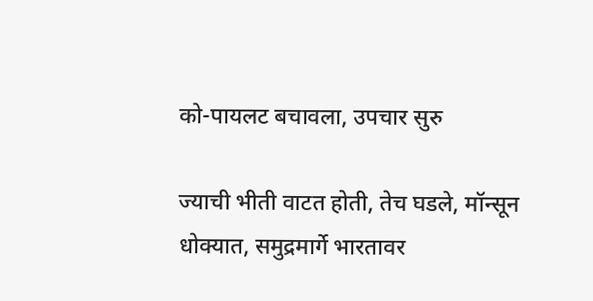को-पायलट बचावला, उपचार सुरु

ज्याची भीती वाटत होती, तेच घडले, मॉन्सून धोक्यात, समुद्रमार्गे भारतावर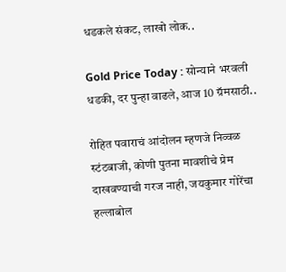धडकले संकट, लाखो लोक..

Gold Price Today : सोन्याने भरवली धडकी, दर पुन्हा वाढले, आज 10 ग्रॅमसाठी..

रोहित पवाराचं आंदोलन म्हणजे निव्वळ स्टंटबाजी, कोणी पुतना मावशीचे प्रेम दाखवण्याची गरज नाही, जयकुमार गोरेंचा हल्लाबोल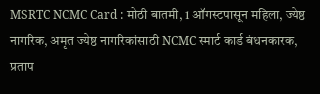MSRTC NCMC Card : मोठी बातमी, 1 ऑगस्टपासून महिला, ज्येष्ठ नागरिक, अमृत ज्येष्ठ नागरिकांसाठी NCMC स्मार्ट कार्ड बंधनकारक, प्रताप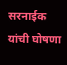सरनाईक यांची घोषणा